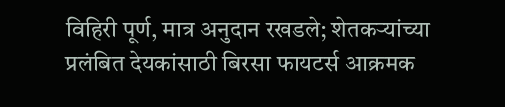विहिरी पूर्ण, मात्र अनुदान रखडले; शेतकऱ्यांच्या प्रलंबित देयकांसाठी बिरसा फायटर्स आक्रमक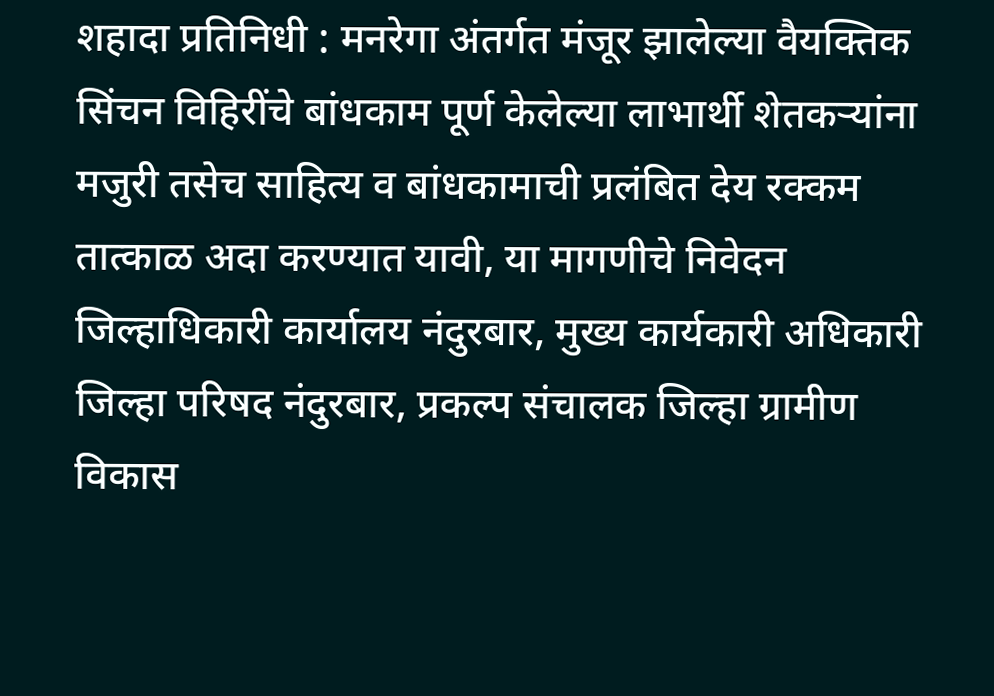शहादा प्रतिनिधी : मनरेगा अंतर्गत मंजूर झालेल्या वैयक्तिक सिंचन विहिरींचे बांधकाम पूर्ण केलेल्या लाभार्थी शेतकऱ्यांना मजुरी तसेच साहित्य व बांधकामाची प्रलंबित देय रक्कम तात्काळ अदा करण्यात यावी, या मागणीचे निवेदन जिल्हाधिकारी कार्यालय नंदुरबार, मुख्य कार्यकारी अधिकारी जिल्हा परिषद नंदुरबार, प्रकल्प संचालक जिल्हा ग्रामीण विकास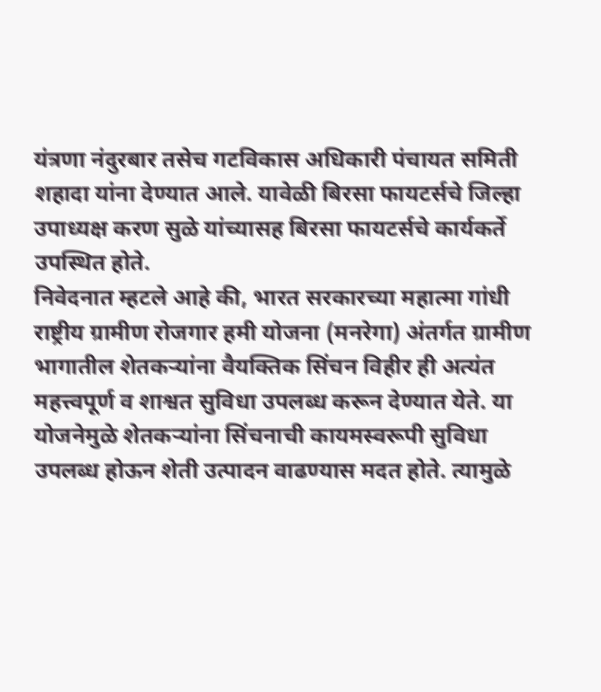यंत्रणा नंदुरबार तसेच गटविकास अधिकारी पंचायत समिती शहादा यांना देण्यात आले. यावेळी बिरसा फायटर्सचे जिल्हा उपाध्यक्ष करण सुळे यांच्यासह बिरसा फायटर्सचे कार्यकर्ते उपस्थित होते.
निवेदनात म्हटले आहे की, भारत सरकारच्या महात्मा गांधी राष्ट्रीय ग्रामीण रोजगार हमी योजना (मनरेगा) अंतर्गत ग्रामीण भागातील शेतकऱ्यांना वैयक्तिक सिंचन विहीर ही अत्यंत महत्त्वपूर्ण व शाश्वत सुविधा उपलब्ध करून देण्यात येते. या योजनेमुळे शेतकऱ्यांना सिंचनाची कायमस्वरूपी सुविधा उपलब्ध होऊन शेती उत्पादन वाढण्यास मदत होते. त्यामुळे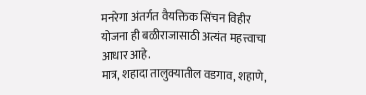मनरेगा अंतर्गत वैयक्तिक सिंचन विहीर योजना ही बळीराजासाठी अत्यंत महत्त्वाचा आधार आहे.
मात्र, शहादा तालुक्यातील वडगाव, शहाणे,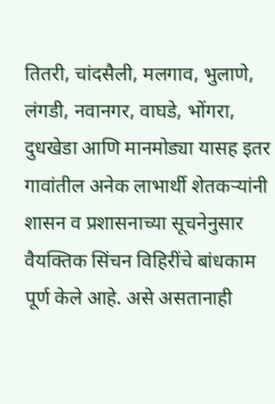तितरी, चांदसैली, मलगाव, भुलाणे, लंगडी, नवानगर, वाघडे, भोंगरा, दुधखेडा आणि मानमोड्या यासह इतर गावांतील अनेक लाभार्थी शेतकऱ्यांनी शासन व प्रशासनाच्या सूचनेनुसार वैयक्तिक सिंचन विहिरींचे बांधकाम पूर्ण केले आहे. असे असतानाही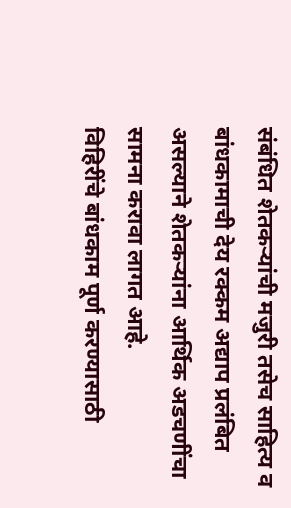संबंधित शेतकऱ्यांची मजुरी तसेच साहित्य व बांधकामाची देय रक्कम अद्याप प्रलंबित असल्याने शेतकऱ्यांना आर्थिक अडचणींचा सामना करावा लागत आहे.
विहिरींचे बांधकाम पूर्ण करण्यासाठी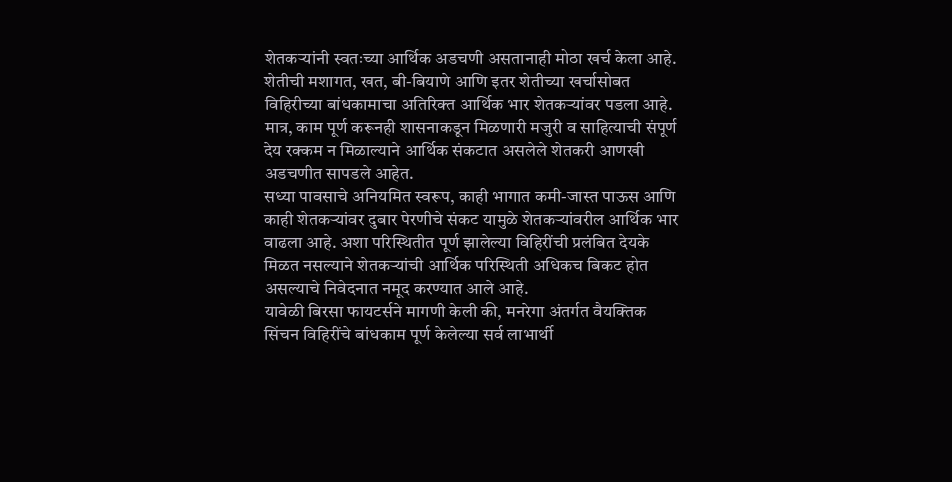शेतकऱ्यांनी स्वतःच्या आर्थिक अडचणी असतानाही मोठा खर्च केला आहे. शेतीची मशागत, खत, बी-बियाणे आणि इतर शेतीच्या खर्चासोबत विहिरीच्या बांधकामाचा अतिरिक्त आर्थिक भार शेतकऱ्यांवर पडला आहे. मात्र, काम पूर्ण करूनही शासनाकडून मिळणारी मजुरी व साहित्याची संपूर्ण देय रक्कम न मिळाल्याने आर्थिक संकटात असलेले शेतकरी आणखी अडचणीत सापडले आहेत.
सध्या पावसाचे अनियमित स्वरूप, काही भागात कमी-जास्त पाऊस आणि काही शेतकऱ्यांवर दुबार पेरणीचे संकट यामुळे शेतकऱ्यांवरील आर्थिक भार वाढला आहे. अशा परिस्थितीत पूर्ण झालेल्या विहिरींची प्रलंबित देयके मिळत नसल्याने शेतकऱ्यांची आर्थिक परिस्थिती अधिकच बिकट होत असल्याचे निवेदनात नमूद करण्यात आले आहे.
यावेळी बिरसा फायटर्सने मागणी केली की, मनरेगा अंतर्गत वैयक्तिक सिंचन विहिरींचे बांधकाम पूर्ण केलेल्या सर्व लाभार्थी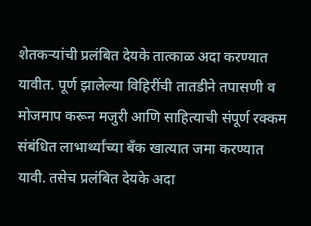शेतकऱ्यांची प्रलंबित देयके तात्काळ अदा करण्यात यावीत. पूर्ण झालेल्या विहिरींची तातडीने तपासणी व मोजमाप करून मजुरी आणि साहित्याची संपूर्ण रक्कम संबंधित लाभार्थ्यांच्या बँक खात्यात जमा करण्यात यावी. तसेच प्रलंबित देयके अदा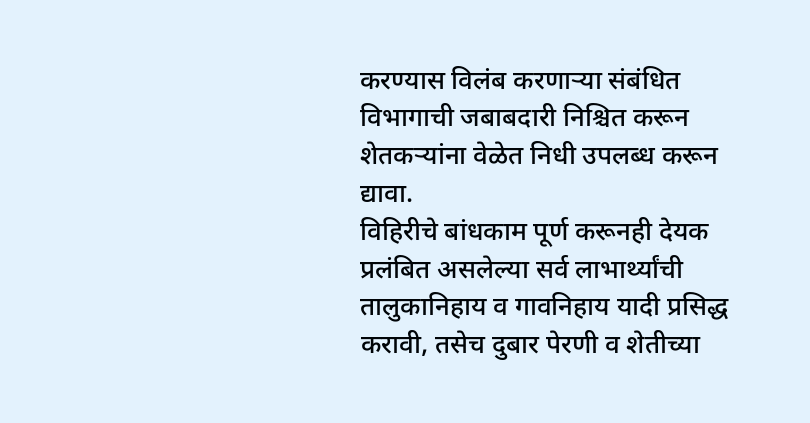करण्यास विलंब करणाऱ्या संबंधित विभागाची जबाबदारी निश्चित करून शेतकऱ्यांना वेळेत निधी उपलब्ध करून द्यावा.
विहिरीचे बांधकाम पूर्ण करूनही देयक प्रलंबित असलेल्या सर्व लाभार्थ्यांची तालुकानिहाय व गावनिहाय यादी प्रसिद्ध करावी, तसेच दुबार पेरणी व शेतीच्या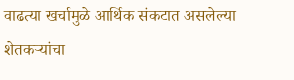वाढत्या खर्चामुळे आर्थिक संकटात असलेल्या शेतकऱ्यांचा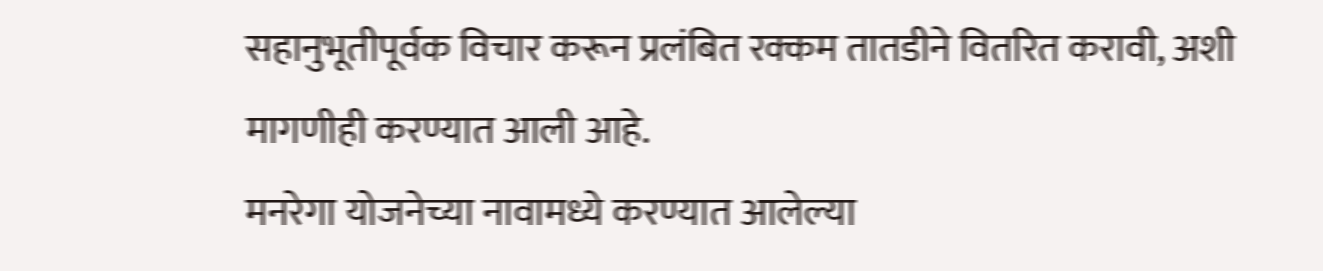सहानुभूतीपूर्वक विचार करून प्रलंबित रक्कम तातडीने वितरित करावी, अशी मागणीही करण्यात आली आहे.
मनरेगा योजनेच्या नावामध्ये करण्यात आलेल्या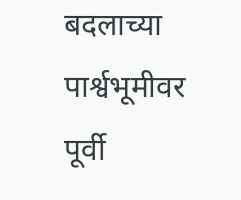बदलाच्या पार्श्वभूमीवर पूर्वी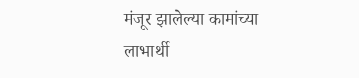मंजूर झालेल्या कामांच्या लाभार्थी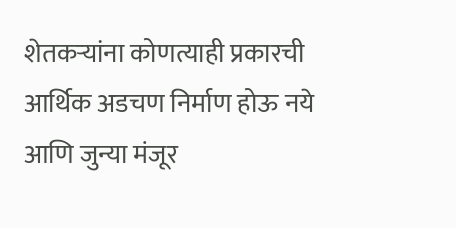शेतकऱ्यांना कोणत्याही प्रकारची आर्थिक अडचण निर्माण होऊ नये आणि जुन्या मंजूर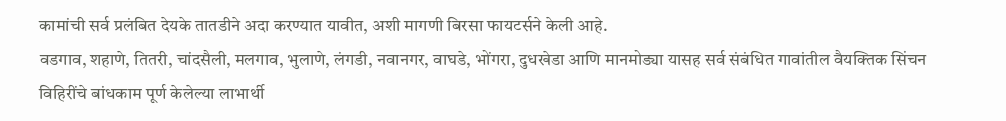कामांची सर्व प्रलंबित देयके तातडीने अदा करण्यात यावीत, अशी मागणी बिरसा फायटर्सने केली आहे.
वडगाव, शहाणे, तितरी, चांदसैली, मलगाव, भुलाणे, लंगडी, नवानगर, वाघडे, भोंगरा, दुधखेडा आणि मानमोड्या यासह सर्व संबंधित गावांतील वैयक्तिक सिंचन विहिरींचे बांधकाम पूर्ण केलेल्या लाभार्थी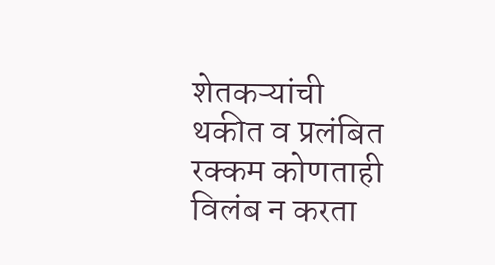शेतकऱ्यांची थकीत व प्रलंबित रक्कम कोणताही विलंब न करता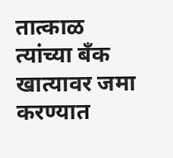तात्काळ त्यांच्या बँक खात्यावर जमा करण्यात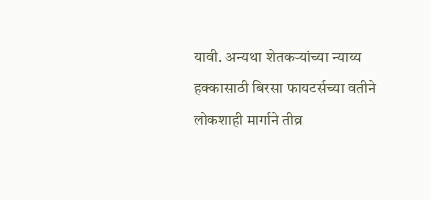यावी. अन्यथा शेतकऱ्यांच्या न्याय्य हक्कासाठी बिरसा फायटर्सच्या वतीने लोकशाही मार्गाने तीव्र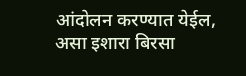आंदोलन करण्यात येईल, असा इशारा बिरसा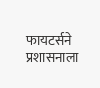फायटर्सने प्रशासनाला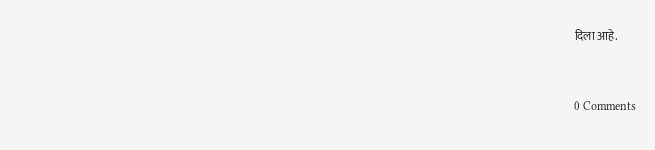दिला आहे.


0 Comments